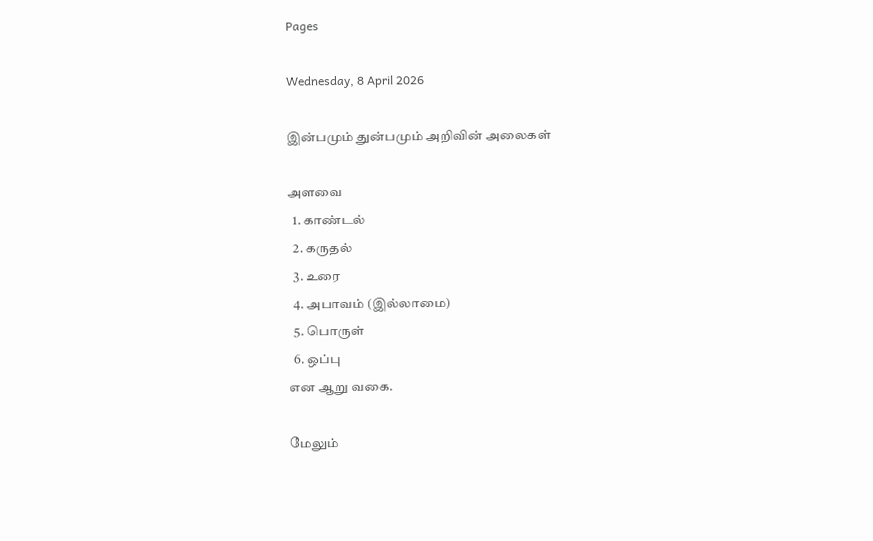Pages

Wednesday, 8 April 2026

இன்பமும் துன்பமும் அறிவின் அலைகள்

அளவை
  1. காண்டல்
  2. கருதல்
  3. உரை
  4. அபாவம் (இல்லாமை)
  5. பொருள்
  6. ஒப்பு
என ஆறு வகை.

மேலும்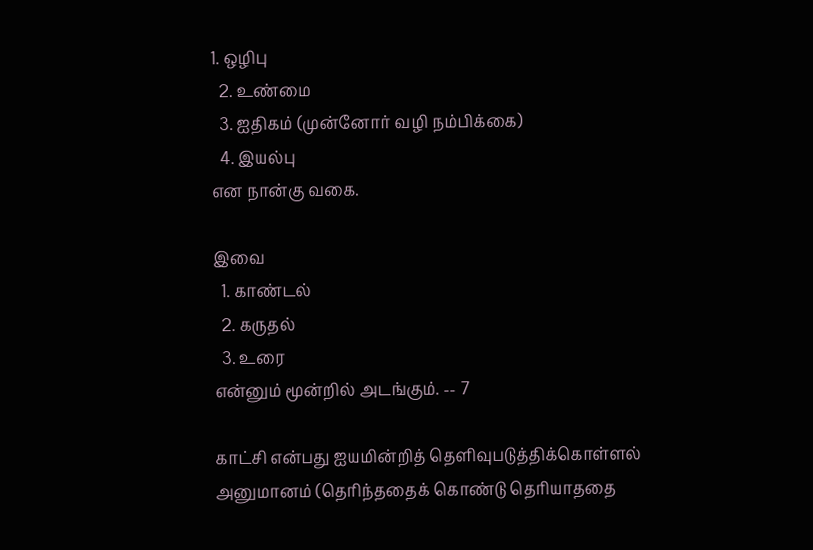1. ஒழிபு
  2. உண்மை
  3. ஐதிகம் (முன்னோர் வழி நம்பிக்கை)
  4. இயல்பு
என நான்கு வகை.

இவை
  1. காண்டல்
  2. கருதல்
  3. உரை
என்னும் மூன்றில் அடங்கும். -- 7

காட்சி என்பது ஐயமின்றித் தெளிவுபடுத்திக்கொள்ளல்
அனுமானம் (தெரிந்ததைக் கொண்டு தெரியாததை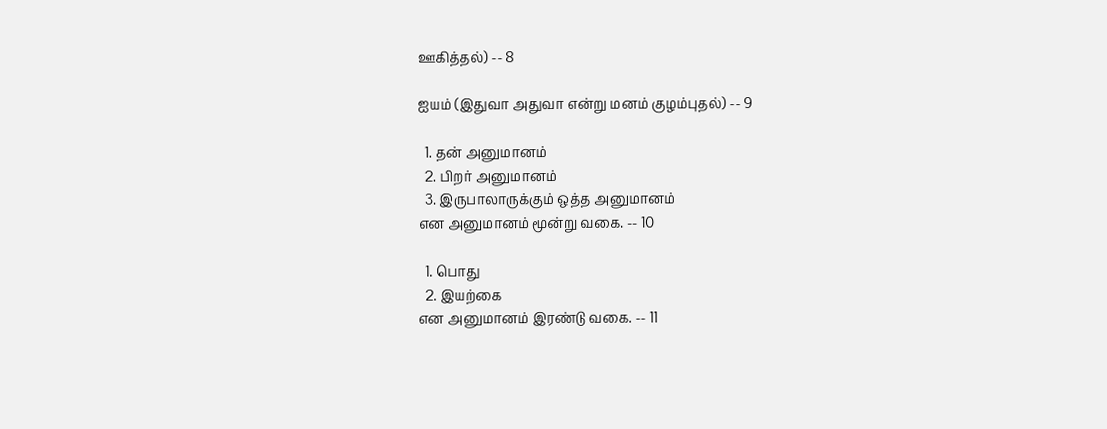ஊகித்தல்) -- 8

ஐயம் (இதுவா அதுவா என்று மனம் குழம்புதல்) -- 9

  1. தன் அனுமானம்
  2. பிறர் அனுமானம்
  3. இருபாலாருக்கும் ஒத்த அனுமானம்
என அனுமானம் மூன்று வகை. -- 10

  1. பொது
  2. இயற்கை
என அனுமானம் இரண்டு வகை. -- 11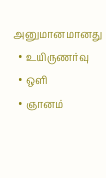அனுமானமானது
  • உயிருணர்வு
  • ஒளி
  • ஞானம்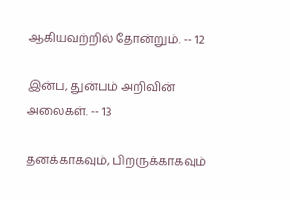ஆகியவற்றில் தோன்றும். -- 12

இன்ப, துன்பம் அறிவின் அலைகள். -- 13

தனக்காகவும், பிறருக்காகவும்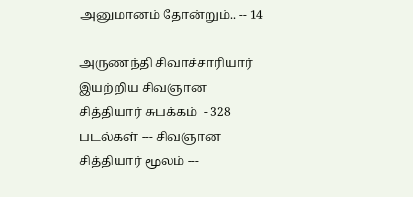அனுமானம் தோன்றும்.. -- 14

அருணந்தி சிவாச்சாரியார் இயற்றிய சிவஞான சித்தியார் சுபக்கம்  - 328 படல்கள் --- சிவஞான சித்தியார் மூலம் ---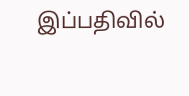இப்பதிவில்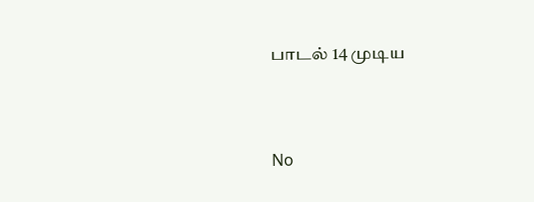பாடல் 14 முடிய


No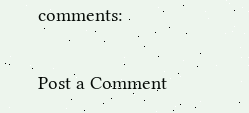comments:

Post a Comment